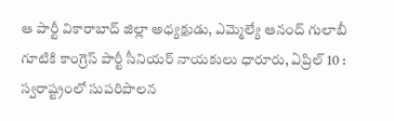ఆ పార్టీ వికారాబాద్ జిల్లా అధ్యక్షుడు, ఎమ్మెల్యే ఆనంద్ గులాబీ గూటికి కాంగ్రెస్ పార్టీ సీనియర్ నాయకులు ధారూరు, ఏప్రిల్ 10 : స్వరాష్ట్రంలో సుపరిపాలన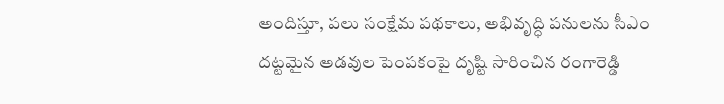అందిస్తూ, పలు సంక్షేమ పథకాలు, అభివృద్ధి పనులను సీఎం
దట్టమైన అడవుల పెంపకంపై దృష్టి సారించిన రంగారెడ్డి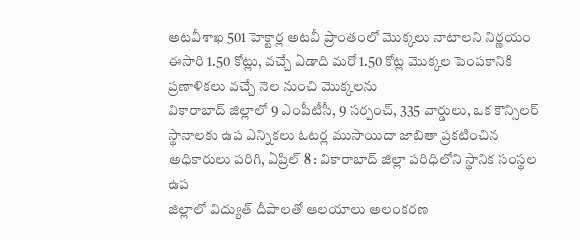అటవీశాఖ 501 హెక్టార్ల అటవీ ప్రాంతంలో మొక్కలు నాటాలని నిర్ణయం ఈసారి 1.50 కోట్లు, వచ్చే ఏడాది మరో 1.50 కోట్ల మొక్కల పెంపకానికి ప్రణాళికలు వచ్చే నెల నుంచి మొక్కలను
వికారాబాద్ జిల్లాలో 9 ఎంపీటీసీ, 9 సర్పంచ్, 335 వార్డులు, ఒక కౌన్సిలర్ స్థానాలకు ఉప ఎన్నికలు ఓటర్ల ముసాయిదా జాబితా ప్రకటించిన అధికారులు పరిగి, ఏప్రిల్ 8 : వికారాబాద్ జిల్లా పరిధిలోని స్థానిక సంస్థల ఉప
జిల్లాలో విద్యుత్ దీపాలతో ఆలయాలు అలంకరణ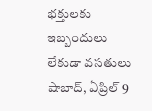భక్తులకు ఇబ్బందులు లేకుడా వసతులు షాబాద్, ఏప్రిల్ 9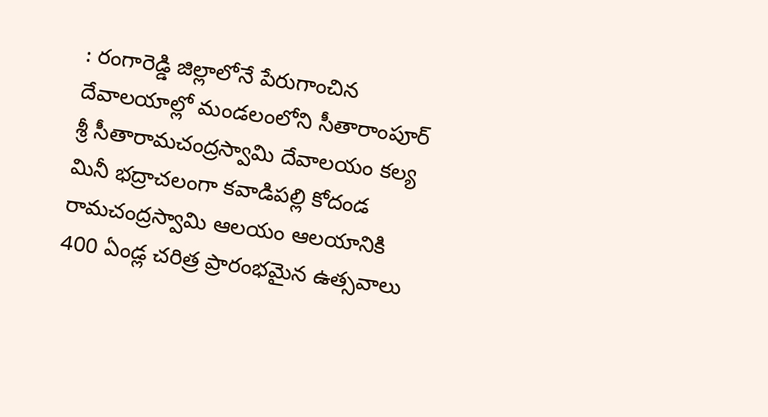: రంగారెడ్డి జిల్లాలోనే పేరుగాంచిన దేవాలయాల్లో మండలంలోని సీతారాంపూర్ శ్రీ సీతారామచంద్రస్వామి దేవాలయం కల్య
మినీ భద్రాచలంగా కవాడిపల్లి కోదండ రామచంద్రస్వామి ఆలయం ఆలయానికి 400 ఏండ్ల చరిత్ర ప్రారంభమైన ఉత్సవాలు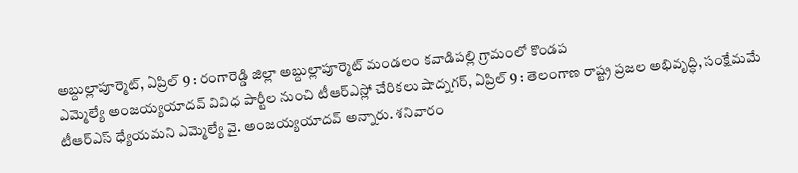అబ్దుల్లాపూర్మెట్, ఏప్రిల్ 9 : రంగారెడ్డి జిల్లా అబ్దుల్లాపూర్మెట్ మండలం కవాడిపల్లి గ్రామంలో కొండప
ఎమ్మెల్యే అంజయ్యయాదవ్ వివిధ పార్టీల నుంచి టీఆర్ఎస్లో చేరికలు షాద్నగర్, ఏప్రిల్ 9 : తెలంగాణ రాష్ట్ర ప్రజల అభివృద్ధి, సంక్షేమమే టీఆర్ఎస్ ధ్యేయమని ఎమ్మెల్యే వై. అంజయ్యయాదవ్ అన్నారు. శనివారం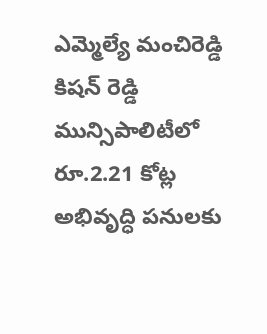ఎమ్మెల్యే మంచిరెడ్డి కిషన్ రెడ్డి మున్సిపాలిటీలో రూ.2.21 కోట్ల అభివృద్ధి పనులకు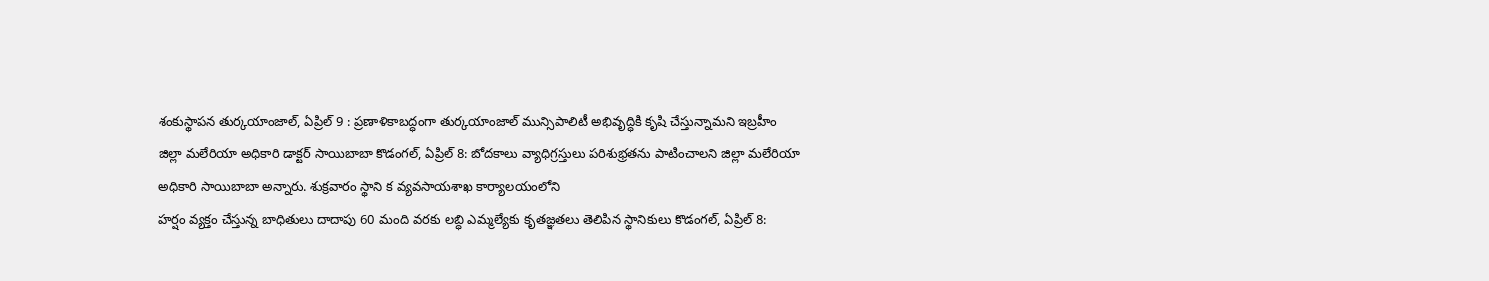శంకుస్థాపన తుర్కయాంజాల్, ఏప్రిల్ 9 : ప్రణాళికాబద్ధంగా తుర్కయాంజాల్ మున్సిపాలిటీ అభివృద్ధికి కృషి చేస్తున్నామని ఇబ్రహీం
జిల్లా మలేరియా అధికారి డాక్టర్ సాయిబాబా కొడంగల్, ఏప్రిల్ 8: బోదకాలు వ్యాధిగ్రస్తులు పరిశుభ్రతను పాటించాలని జిల్లా మలేరియా అధికారి సాయిబాబా అన్నారు. శుక్రవారం స్థాని క వ్యవసాయశాఖ కార్యాలయంలోని
హర్షం వ్యక్తం చేస్తున్న బాధితులు దాదాపు 60 మంది వరకు లబ్ధి ఎమ్మల్యేకు కృతజ్ఞతలు తెలిపిన స్థానికులు కొడంగల్, ఏప్రిల్ 8: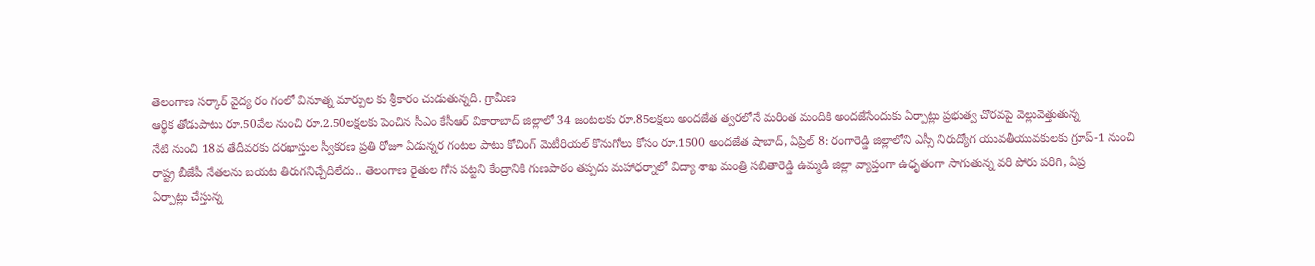తెలంగాణ సర్కార్ వైద్య రం గంలో వినూత్న మార్పుల కు శ్రీకారం చుడుతున్నది. గ్రామీణ
ఆర్థిక తోడుపాటు రూ.50వేల నుంచి రూ.2.50లక్షలకు పెంచిన సీఎం కేసీఆర్ వికారాబాద్ జిల్లాలో 34 జంటలకు రూ.85లక్షలు అందజేత త్వరలోనే మరింత మందికి అందజేసేందుకు ఏర్పాట్లు ప్రభుత్వ చొరవపై వెల్లువెత్తుతున్న
నేటి నుంచి 18వ తేదీవరకు దరఖాస్తుల స్వీకరణ ప్రతి రోజూ ఏడున్నర గంటల పాటు కోచింగ్ మెటీరియల్ కొనుగోలు కోసం రూ.1500 అందజేత షాబాద్, ఏప్రిల్ 8: రంగారెడ్డి జిల్లాలోని ఎస్సీ నిరుద్యోగ యువతీయువకులకు గ్రూప్-1 నుంచి
రాష్ట్ర బీజేపీ నేతలను బయట తిరుగనిచ్చేదిలేదు.. తెలంగాణ రైతుల గోస పట్టని కేంద్రానికి గుణపాఠం తప్పదు మహాధర్నాలో విద్యా శాఖ మంత్రి సబితారెడ్డి ఉమ్మడి జిల్లా వ్యాప్తంగా ఉధృతంగా సాగుతున్న వరి పోరు పరిగి, ఏప్ర
ఏర్పాట్లు చేస్తున్న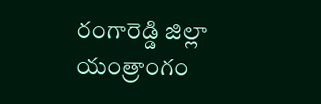రంగారెడ్డి జిల్లా యంత్రాంగం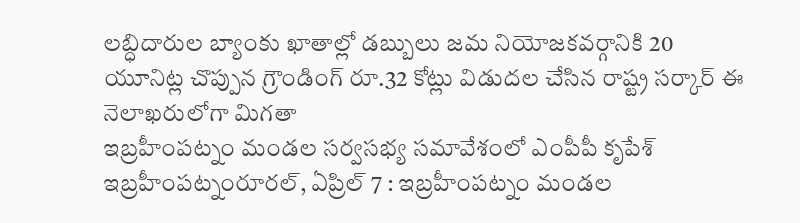లబ్ధిదారుల బ్యాంకు ఖాతాల్లో డబ్బులు జమ నియోజకవర్గానికి 20 యూనిట్ల చొప్పున గ్రౌండింగ్ రూ.32 కోట్లు విడుదల చేసిన రాష్ట్ర సర్కార్ ఈ నెలాఖరులోగా మిగతా
ఇబ్రహీంపట్నం మండల సర్వసభ్య సమావేశంలో ఎంపీపీ కృపేశ్ ఇబ్రహీంపట్నంరూరల్, ఏప్రిల్ 7 : ఇబ్రహీంపట్నం మండల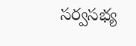సర్వసభ్య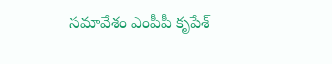సమావేశం ఎంపీపీ కృపేశ్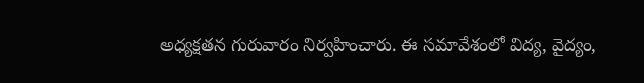అధ్యక్షతన గురువారం నిర్వహించారు. ఈ సమావేశంలో విద్య, వైద్యం,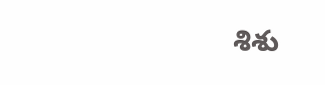శిశు